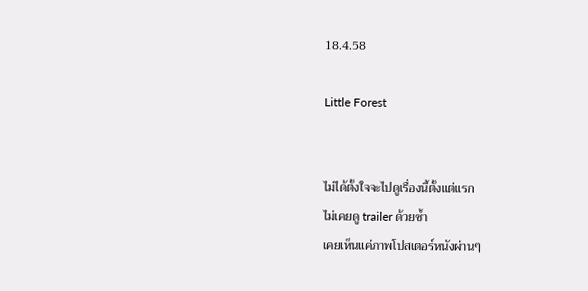18.4.58

Little Forest


ไม่ได้ตั้งใจจะไปดูเรื่องนี้ตั้งแต่แรก
ไม่เคยดู trailer ด้วยซ้ำ
เคยเห็นแค่ภาพโปสเตอร์หนังผ่านๆ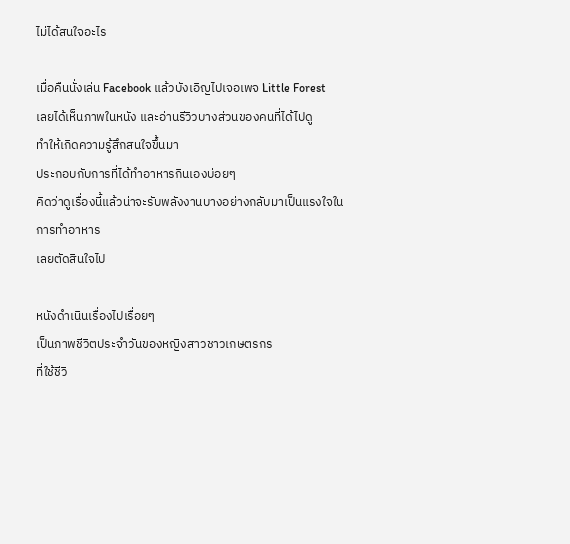ไม่ได้สนใจอะไร

เมื่อคืนนั่งเล่น Facebook แล้วบังเอิญไปเจอเพจ Little Forest
เลยได้เห็นภาพในหนัง และอ่านรีวิวบางส่วนของคนที่ได้ไปดู
ทำให้เกิดความรู้สึกสนใจขึ้นมา
ประกอบกับการที่ได้ทำอาหารกินเองบ่อยๆ
คิดว่าดูเรื่องนี้แล้วน่าจะรับพลังงานบางอย่างกลับมาเป็นแรงใจในการทำอาหาร
เลยตัดสินใจไป

หนังดำเนินเรื่องไปเรื่อยๆ
เป็นภาพชีวิตประจำวันของหญิงสาวชาวเกษตรกร
ที่ใช้ชีวิ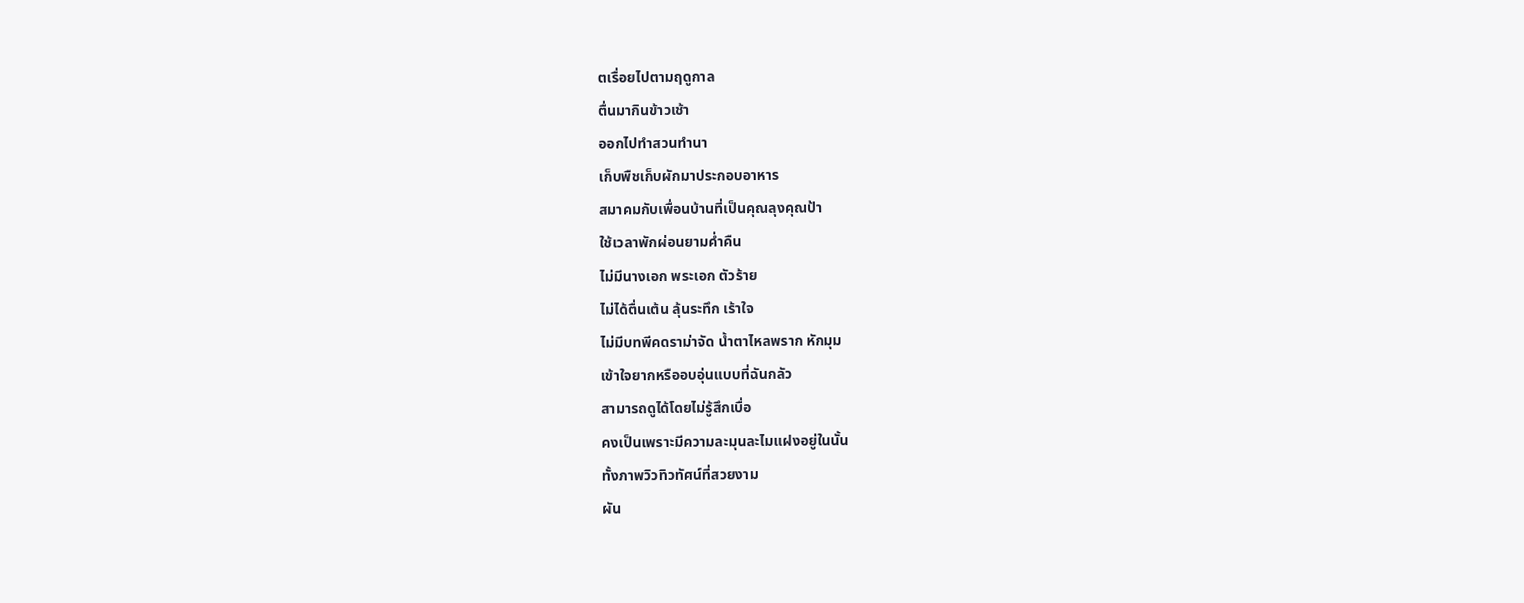ตเรื่อยไปตามฤดูกาล
ตื่นมากินข้าวเช้า
ออกไปทำสวนทำนา
เก็บพืชเก็บผักมาประกอบอาหาร
สมาคมกับเพื่อนบ้านที่เป็นคุณลุงคุณป้า
ใช้เวลาพักผ่อนยามค่ำคืน
ไม่มีนางเอก พระเอก ตัวร้าย
ไม่ได้ตื่นเต้น ลุ้นระทึก เร้าใจ
ไม่มีบทพีคดราม่าจัด น้ำตาไหลพราก หักมุม
เข้าใจยากหรืออบอุ่นแบบที่ฉันกลัว
สามารถดูได้โดยไม่รู้สึกเบื่อ
คงเป็นเพราะมีความละมุนละไมแฝงอยู่ในนั้น
ทั้งภาพวิวทิวทัศน์ที่สวยงาม
ผัน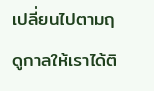เปลี่ยนไปตามฤดูกาลให้เราได้ติ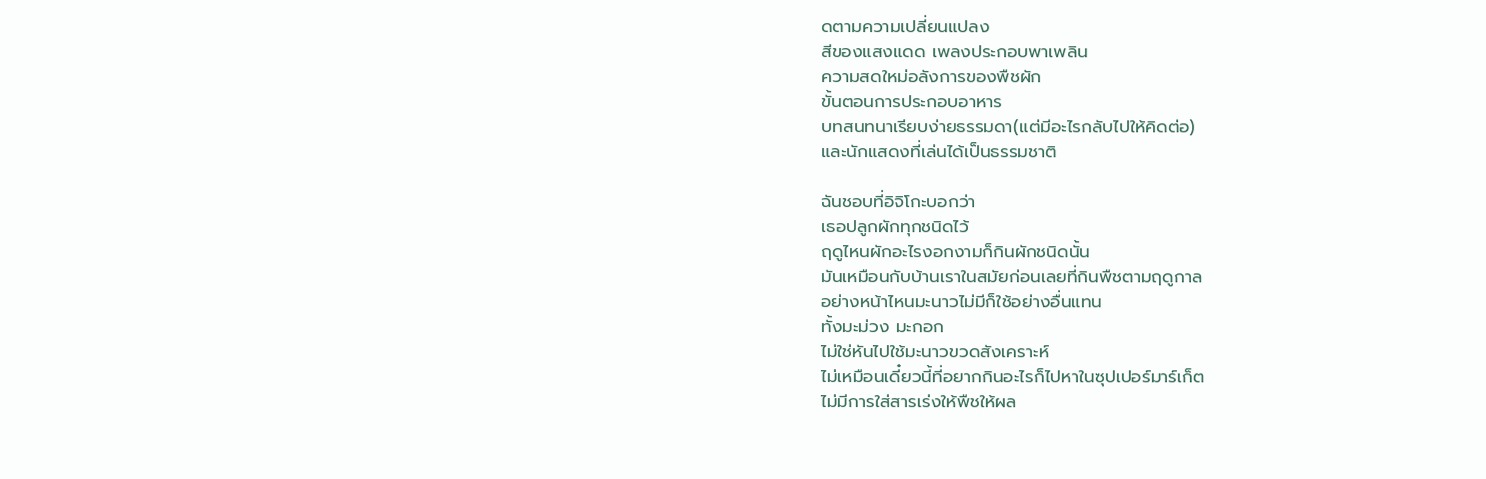ดตามความเปลี่ยนแปลง
สีของแสงแดด เพลงประกอบพาเพลิน
ความสดใหม่อลังการของพืชผัก
ขั้นตอนการประกอบอาหาร
บทสนทนาเรียบง่ายธรรมดา(แต่มีอะไรกลับไปให้คิดต่อ)
และนักแสดงที่เล่นได้เป็นธรรมชาติ

ฉันชอบที่อิจิโกะบอกว่า
เธอปลูกผักทุกชนิดไว้
ฤดูไหนผักอะไรงอกงามก็กินผักชนิดนั้น
มันเหมือนกับบ้านเราในสมัยก่อนเลยที่กินพืชตามฤดูกาล
อย่างหน้าไหนมะนาวไม่มีก็ใช้อย่างอื่นแทน
ทั้งมะม่วง มะกอก
ไม่ใช่หันไปใช้มะนาวขวดสังเคราะห์
ไม่เหมือนเดี๋ยวนี้ที่อยากกินอะไรก็ไปหาในซุปเปอร์มาร์เก็ต
ไม่มีการใส่สารเร่งให้พืชให้ผล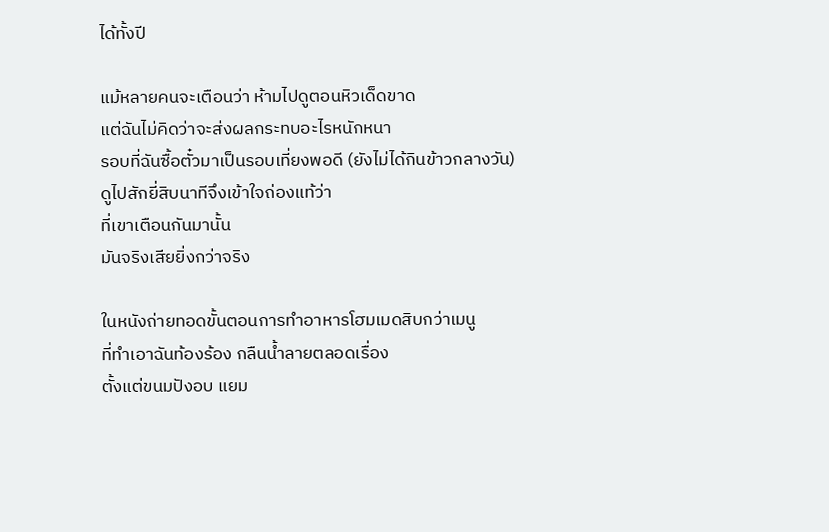ได้ทั้งปี

แม้หลายคนจะเตือนว่า ห้ามไปดูตอนหิวเด็ดขาด
แต่ฉันไม่คิดว่าจะส่งผลกระทบอะไรหนักหนา
รอบที่ฉันซื้อตั๋วมาเป็นรอบเที่ยงพอดี (ยังไม่ได้กินข้าวกลางวัน)
ดูไปสักยี่สิบนาทีจึงเข้าใจถ่องแท้ว่า
ที่เขาเตือนกันมานั้น
มันจริงเสียยิ่งกว่าจริง

ในหนังถ่ายทอดขั้นตอนการทำอาหารโฮมเมดสิบกว่าเมนู
ที่ทำเอาฉันท้องร้อง กลืนน้ำลายตลอดเรื่อง
ตั้งแต่ขนมปังอบ แยม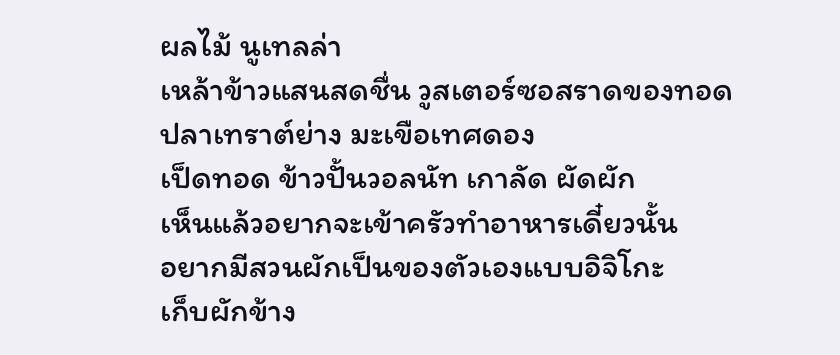ผลไม้ นูเทลล่า
เหล้าข้าวแสนสดชื่น วูสเตอร์ซอสราดของทอด
ปลาเทราต์ย่าง มะเขือเทศดอง
เป็ดทอด ข้าวปั้นวอลนัท เกาลัด ผัดผัก
เห็นแล้วอยากจะเข้าครัวทำอาหารเดี๋ยวนั้น
อยากมีสวนผักเป็นของตัวเองแบบอิจิโกะ
เก็บผักข้าง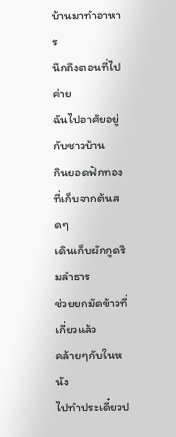บ้านมาทำอาหาร
นึกถึงตอนที่ไปค่าย
ฉันไปอาศัยอยู่กับชาวบ้าน
กินยอดฟักทองที่เก็บจากต้นสดๆ
เดินเก็บผักกูดริมลำธาร
ช่วยยกมัดข้าวที่เกี่ยวแล้ว
คล้ายๆกับในหนัง
ไปทำประเดี๋ยวป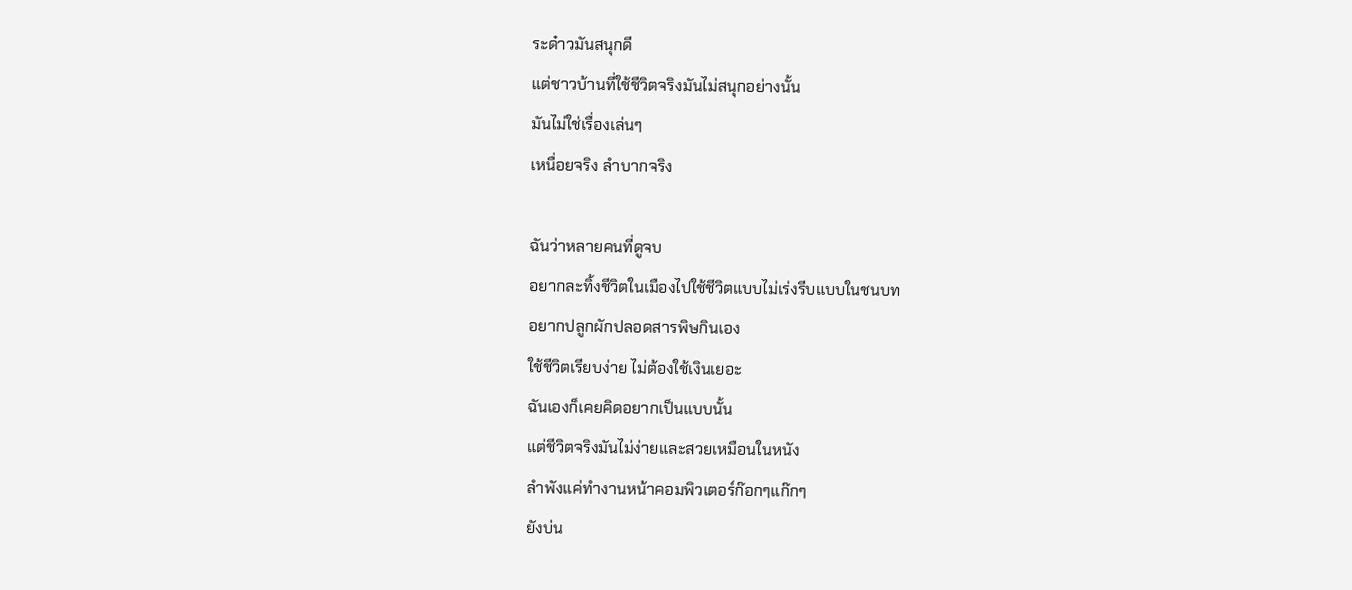ระด๋าวมันสนุกดี
แต่ชาวบ้านที่ใช้ชีวิตจริงมันไม่สนุกอย่างนั้น
มันไม่ใช่เรื่องเล่นๆ
เหนื่อยจริง ลำบากจริง

ฉันว่าหลายคนที่ดูจบ
อยากละทิ้งชีวิตในเมืองไปใช้ชีวิตแบบไม่เร่งรีบแบบในชนบท
อยากปลูกผักปลอดสารพิษกินเอง
ใช้ชีวิตเรียบง่าย ไม่ต้องใช้เงินเยอะ
ฉันเองก็เคยคิดอยากเป็นแบบนั้น
แต่ชีวิตจริงมันไม่ง่ายและสวยเหมือนในหนัง
ลำพังแค่ทำงานหน้าคอมพิวเตอร์ก๊อกๆแก๊กๆ
ยังบ่น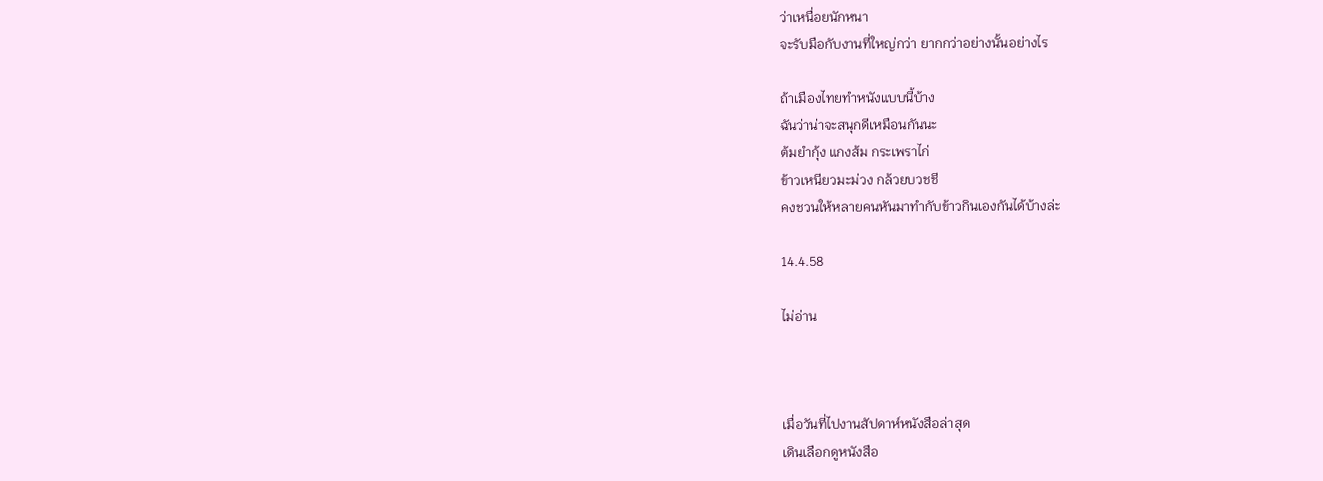ว่าเหนื่อยนักหนา
จะรับมือกับงานที่ใหญ่กว่า ยากกว่าอย่างนั้นอย่างไร

ถ้าเมืองไทยทำหนังแบบนี้บ้าง
ฉันว่าน่าจะสนุกดีเหมือนกันนะ
ต้มยำกุ้ง แกงส้ม กระเพราไก่
ข้าวเหนียวมะม่วง กล้วยบวชชี
คงชวนให้หลายคนหันมาทำกับข้าวกินเองกันได้บ้างล่ะ

14.4.58

ไม่อ่าน



เมื่อวันที่ไปงานสัปดาห์หนังสือล่าสุด
เดินเลือกดูหนังสือ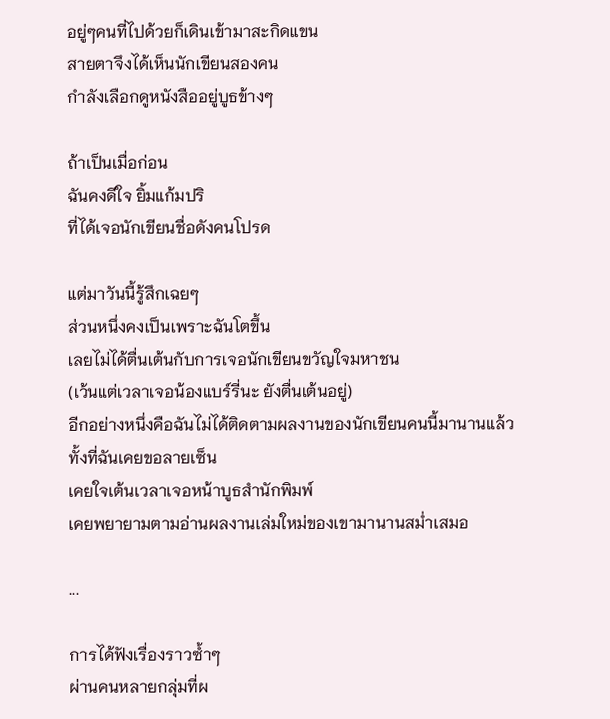อยู่ๆคนที่ไปด้วยก็เดินเข้ามาสะกิดแขน
สายตาจึงได้เห็นนักเขียนสองคน
กำลังเลือกดูหนังสืออยู่บูธข้างๆ

ถ้าเป็นเมื่อก่อน
ฉันคงดีใจ ยิ้มแก้มปริ
ที่ได้เจอนักเขียนชื่อดังคนโปรด

แต่มาวันนี้รู้สึกเฉยๆ
ส่วนหนึ่งคงเป็นเพราะฉันโตขึ้น
เลยไม่ได้ตื่นเต้นกับการเจอนักเขียนขวัญใจมหาชน
(เว้นแต่เวลาเจอน้องแบร์รี่นะ ยังตื่นเต้นอยู่)
อีกอย่างหนึ่งคือฉันไม่ได้ติดตามผลงานของนักเขียนคนนี้มานานแล้ว
ทั้งที่ฉันเคยขอลายเซ็น
เคยใจเต้นเวลาเจอหน้าบูธสำนักพิมพ์
เคยพยายามตามอ่านผลงานเล่มใหม่ของเขามานานสม่ำเสมอ

...

การได้ฟังเรื่องราวซ้ำๆ
ผ่านคนหลายกลุ่มที่ผ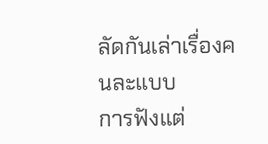ลัดกันเล่าเรื่องคนละแบบ
การฟังแต่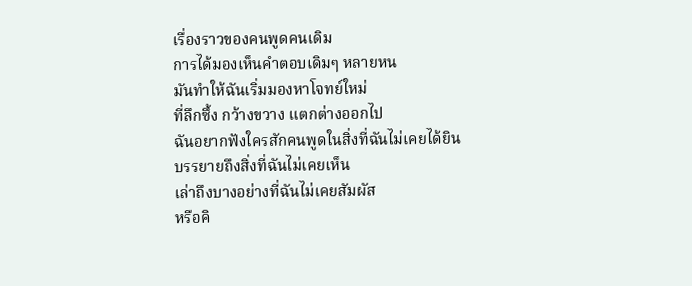เรื่องราวของคนพูดคนเดิม
การได้มองเห็นคำตอบเดิมๆ หลายหน
มันทำให้ฉันเริ่มมองหาโจทย์ใหม่
ที่ลึกซึ้ง กว้างขวาง แตกต่างออกไป
ฉันอยากฟังใครสักคนพูดในสิ่งที่ฉันไม่เคยได้ยิน
บรรยายถึงสิ่งที่ฉันไม่เคยเห็น
เล่าถึงบางอย่างที่ฉันไม่เคยสัมผัส
หรือคิ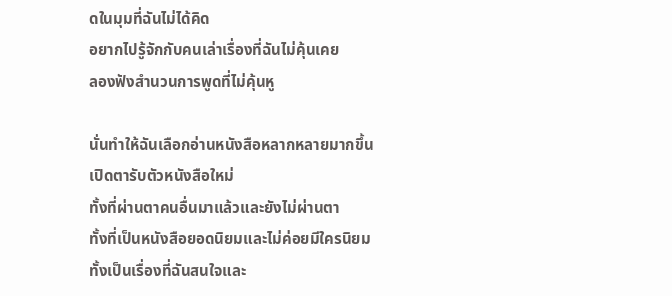ดในมุมที่ฉันไม่ได้คิด
อยากไปรู้จักกับคนเล่าเรื่องที่ฉันไม่คุ้นเคย
ลองฟังสำนวนการพูดที่ไม่คุ้นหู

นั่นทำให้ฉันเลือกอ่านหนังสือหลากหลายมากขึ้น
เปิดตารับตัวหนังสือใหม่
ทั้งที่ผ่านตาคนอื่นมาแล้วและยังไม่ผ่านตา
ทั้งที่เป็นหนังสือยอดนิยมและไม่ค่อยมีใครนิยม
ทั้งเป็นเรื่องที่ฉันสนใจและ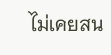ไม่เคยสน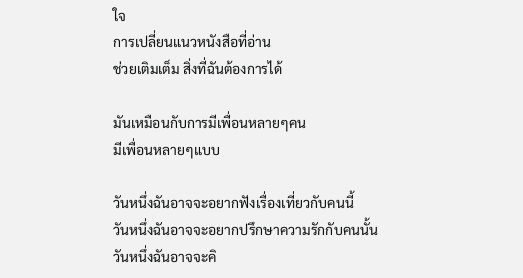ใจ
การเปลี่ยนแนวหนังสือที่อ่าน
ช่วยเติมเต็ม สิ่งที่ฉันต้องการได้

มันเหมือนกับการมีเพื่อนหลายๆคน
มีเพื่อนหลายๆแบบ

วันหนึ่งฉันอาจจะอยากฟังเรื่องเที่ยวกับคนนี้
วันหนึ่งฉันอาจจะอยากปรึกษาความรักกับคนนั้น
วันหนึ่งฉันอาจจะคิ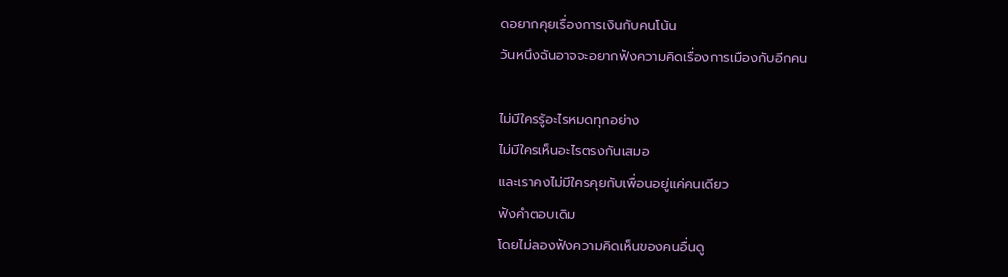ดอยากคุยเรื่องการเงินกับคนโน้น
วันหนึงฉันอาจจะอยากฟังความคิดเรื่องการเมืองกับอีกคน

ไม่มีใครรู้อะไรหมดทุกอย่าง
ไม่มีใครเห็นอะไรตรงกันเสมอ
และเราคงไม่มีใครคุยกับเพื่อนอยู่แค่คนเดียว
ฟังคำตอบเดิม
โดยไม่ลองฟังความคิดเห็นของคนอื่นดู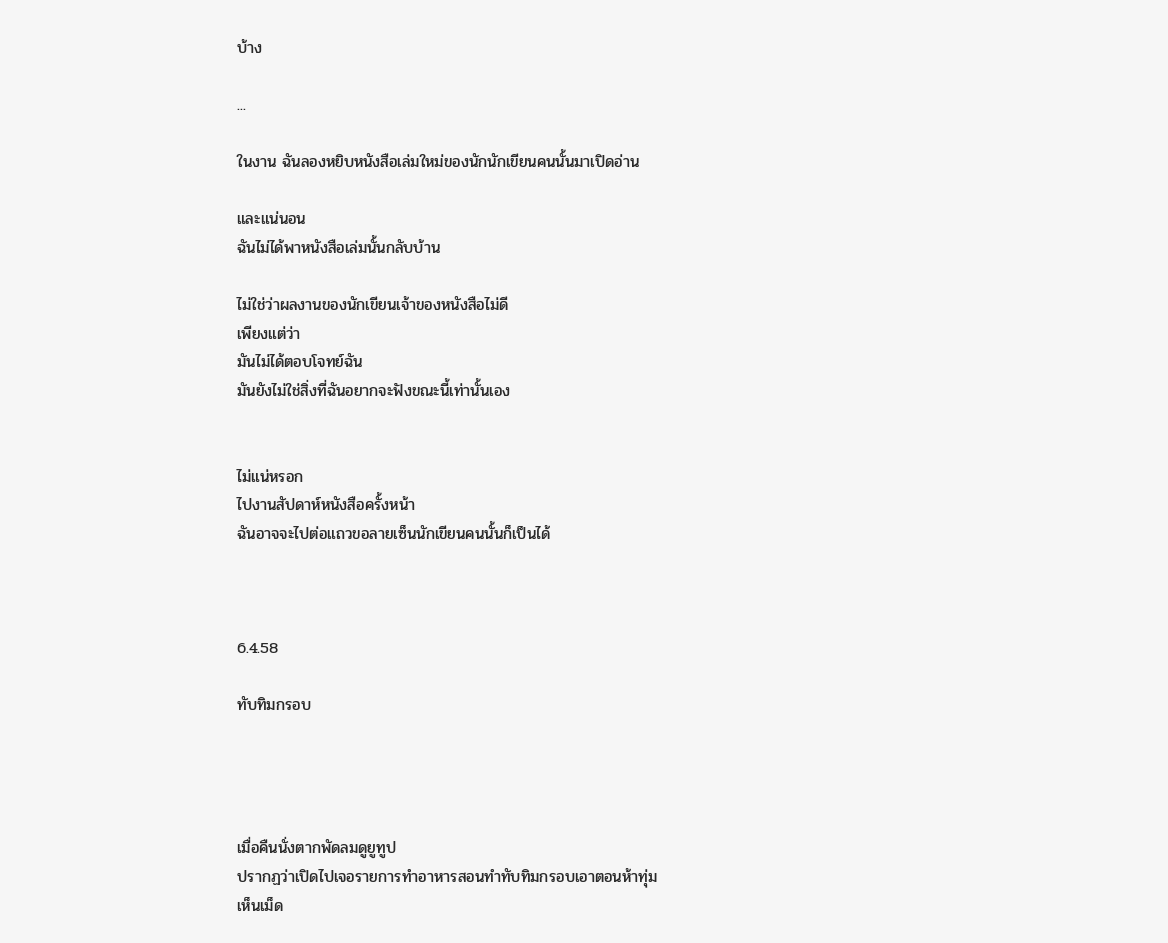บ้าง

...

ในงาน ฉันลองหยิบหนังสือเล่มใหม่ของนักนักเขียนคนนั้นมาเปิดอ่าน

และแน่นอน
ฉันไม่ได้พาหนังสือเล่มนั้นกลับบ้าน

ไม่ใช่ว่าผลงานของนักเขียนเจ้าของหนังสือไม่ดี
เพียงแต่ว่า
มันไม่ได้ตอบโจทย์ฉัน
มันยังไม่ใช่สิ่งที่ฉันอยากจะฟังขณะนี้เท่านั้นเอง


ไม่แน่หรอก
ไปงานสัปดาห์หนังสือครั้งหน้า
ฉันอาจจะไปต่อแถวขอลายเซ็นนักเขียนคนนั้นก็เป็นได้



6.4.58

ทับทิมกรอบ




เมื่อคืนนั่งตากพัดลมดูยูทูป
ปรากฏว่าเปิดไปเจอรายการทำอาหารสอนทำทับทิมกรอบเอาตอนห้าทุ่ม
เห็นเม็ด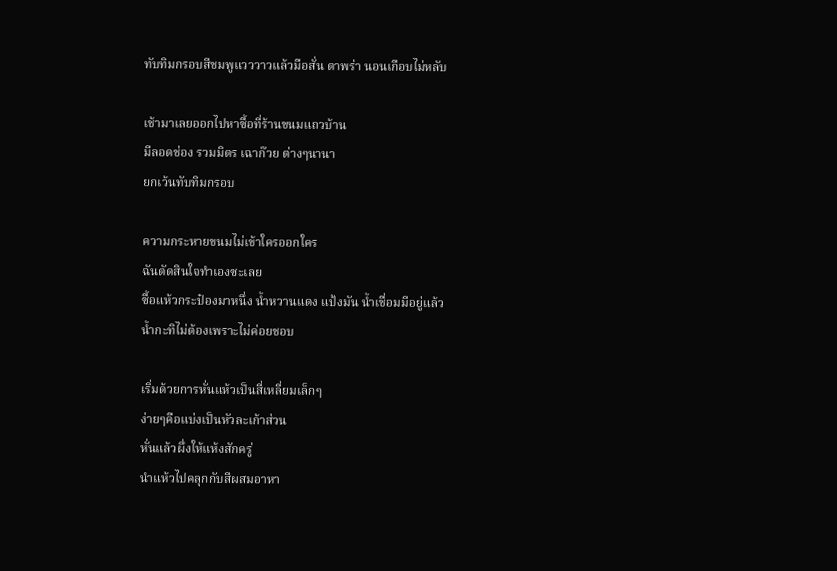ทับทิมกรอบสีชมพูแวววาวแล้วมือสั่น ตาพร่า นอนเกือบไม่หลับ

เช้ามาเลยออกไปหาซื้อที่ร้านขนมแถวบ้าน
มีลอดช่อง รวมมิตร เฉาก๊วย ต่างๆนานา
ยกเว้นทับทิมกรอบ

ความกระหายขนมไม่เข้าใครออกใคร
ฉันตัดสินใจทำเองซะเลย
ซื้อแห้วกระป๋องมาหนึ่ง น้ำหวานแดง แป้งมัน น้ำเชื่อมมีอยู่แล้ว
น้ำกะทิไม่ต้องเพราะไม่ค่อยชอบ

เริ่มด้วยการหั่นแห้วเป็นสี่เหลี่ยมเล็กๆ
ง่ายๆคือแบ่งเป็นหัวละเก้าส่วน
หั่นแล้วผึ่งให้แห้งสักครู่
นำแห้วไปคลุกกับสีผสมอาหา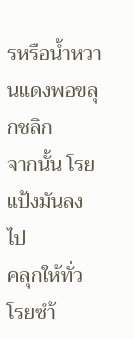รหรือน้ำหวานแดงพอขลุกชลิก
จากนั้น โรยแป้งมันลงไป
คลุกให้ทั่ว
โรยซำ้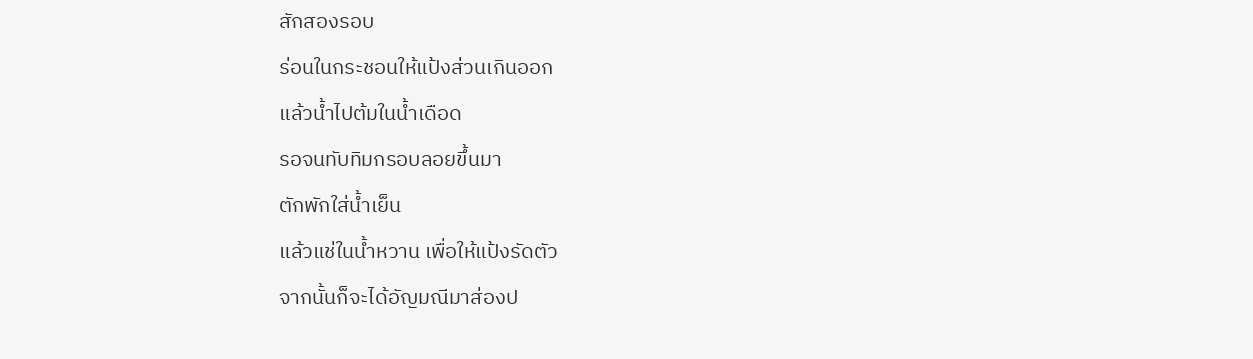สักสองรอบ
ร่อนในกระชอนให้แป้งส่วนเกินออก
แล้วน้ำไปต้มในน้ำเดือด
รอจนทับทิมกรอบลอยขึ้นมา
ตักพักใส่น้ำเย็น
แล้วแช่ในน้ำหวาน เพื่อให้แป้งรัดตัว
จากนั้นก็จะได้อัญมณีมาส่องป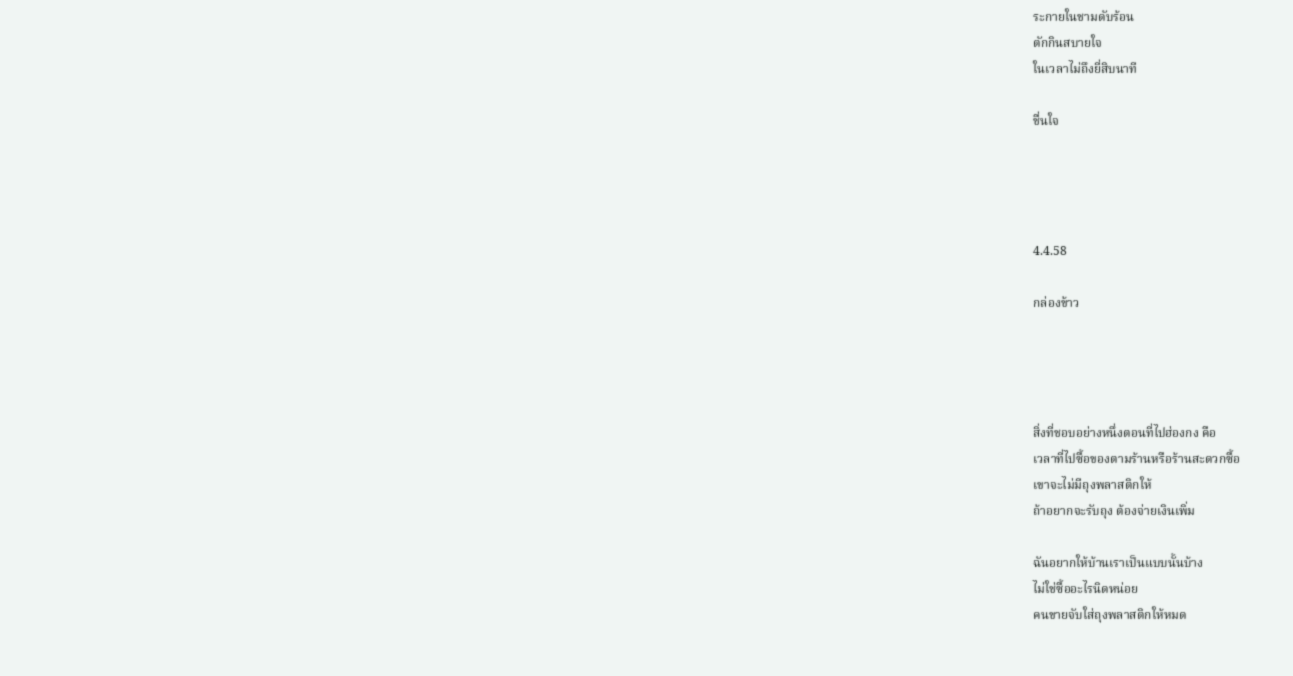ระกายในชามดับร้อน
ตักกินสบายใจ
ในเวลาไม่ถึงยี่สิบนาที

ชื่นใจ




4.4.58

กล่องข้าว




สิ่งที่ชอบอย่างหนึ่งตอนที่ไปฮ่องกง คือ
เวลาที่ไปซื้อของตามร้านหรือร้านสะดวกซื้อ
เขาจะไม่มีถุงพลาสติกให้
ถ้าอยากจะรับถุง ต้องจ่ายเงินเพิ่ม

ฉันอยากให้บ้านเราเป็นแบบนั้นบ้าง
ไม่ใช่ซื้ออะไรนิดหน่อย
คนขายจับใส่ถุงพลาสติกให้หมด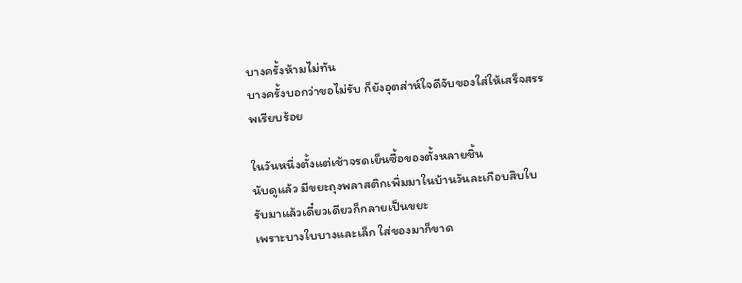บางครั้งห้ามไม่ทัน
บางครั้งบอกว่าขอไม่รับ ก็ยังอุตส่าห์ใจดีจับของใส่ให้เสร็จสรรพเรียบร้อย

ในวันหนึ่งตั้งแต่เช้าจรดเย็นซื้อของตั้งหลายชิ้น
นับดูแล้ว มีขยะถุงพลาสติกเพิ่มมาในบ้านวันละเกือบสิบใบ
รับมาแล้วเดี๋ยวเดียวก็กลายเป็นขยะ
เพราะบางใบบางและเล็ก ใส่ของมาก็ขาด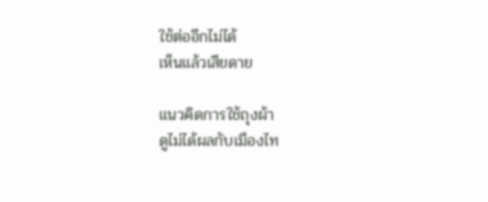ใช้ต่ออีกไม่ได้
เห็นแล้วเสียดาย

แนวคิดการใช้ถุงผ้า
ดูไม่ได้ผลกับเมืองไท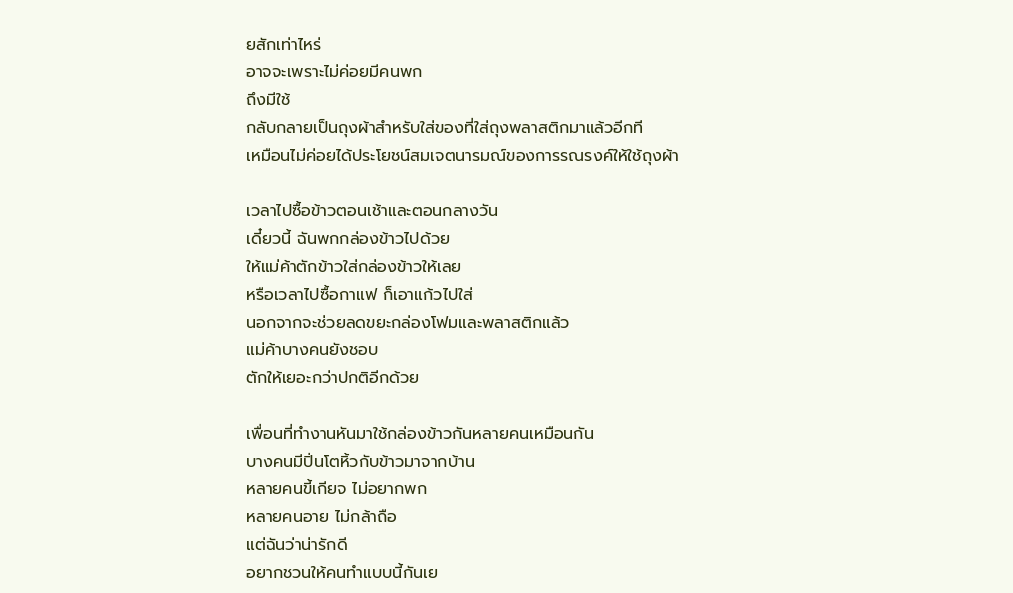ยสักเท่าไหร่
อาจจะเพราะไม่ค่อยมีคนพก
ถึงมีใช้
กลับกลายเป็นถุงผ้าสำหรับใส่ของที่ใส่ถุงพลาสติกมาแล้วอีกที
เหมือนไม่ค่อยได้ประโยชน์สมเจตนารมณ์ของการรณรงค์ให้ใช้ถุงผ้า

เวลาไปซื้อข้าวตอนเช้าและตอนกลางวัน
เดี๋ยวนี้ ฉันพกกล่องข้าวไปด้วย
ให้แม่ค้าตักข้าวใส่กล่องข้าวให้เลย
หรือเวลาไปซื้อกาแฟ ก็เอาแก้วไปใส่
นอกจากจะช่วยลดขยะกล่องโฟมและพลาสติกแล้ว
แม่ค้าบางคนยังชอบ
ตักให้เยอะกว่าปกติอีกด้วย

เพื่อนที่ทำงานหันมาใช้กล่องข้าวกันหลายคนเหมือนกัน
บางคนมีปิ่นโตหิ้วกับข้าวมาจากบ้าน
หลายคนขี้เกียจ ไม่อยากพก
หลายคนอาย ไม่กล้าถือ
แต่ฉันว่าน่ารักดี
อยากชวนให้คนทำแบบนี้กันเย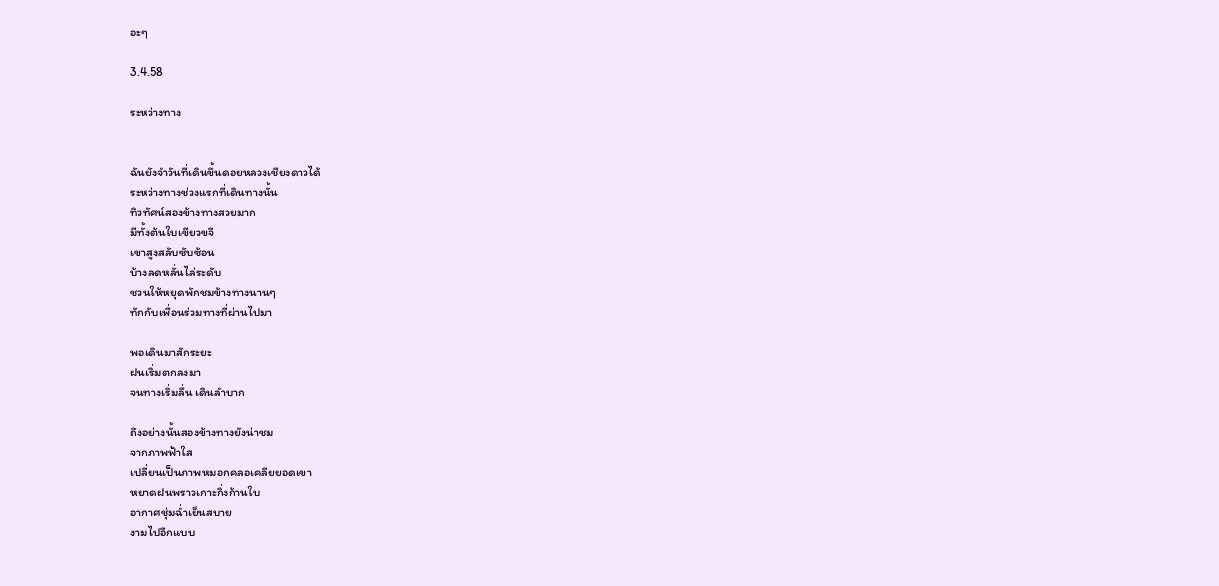อะๆ

3.4.58

ระหว่างทาง


ฉันยังจำวันที่เดินขึ้นดอยหลวงเชียงดาวได้
ระหว่างทางช่วงแรกที่เดินทางนั้น
ทิวทัศน์สองข้างทางสวยมาก
มีทั้งต้นใบเขียวขจี
เขาสูงสลับซับซ้อน
บ้างลดหลั่นไล่ระดับ
ชวนให้หยุดพักชมข้างทางนานๆ
ทักกับเพื่อนร่วมทางที่ผ่านไปมา

พอเดินมาสักระยะ
ฝนเริ่มตกลงมา
จนทางเริ่มลื่น เดินลำบาก

ถึงอย่างนั้นสองข้างทางยังน่าชม
จากภาพฟ้าใส
เปลี่ยนเป็นภาพหมอกคลอเคลียยอดเขา
หยาดฝนพราวเกาะกิ่งก้านใบ
อากาศชุ่มฉ่ำเย็นสบาย
งามไปอีกแบบ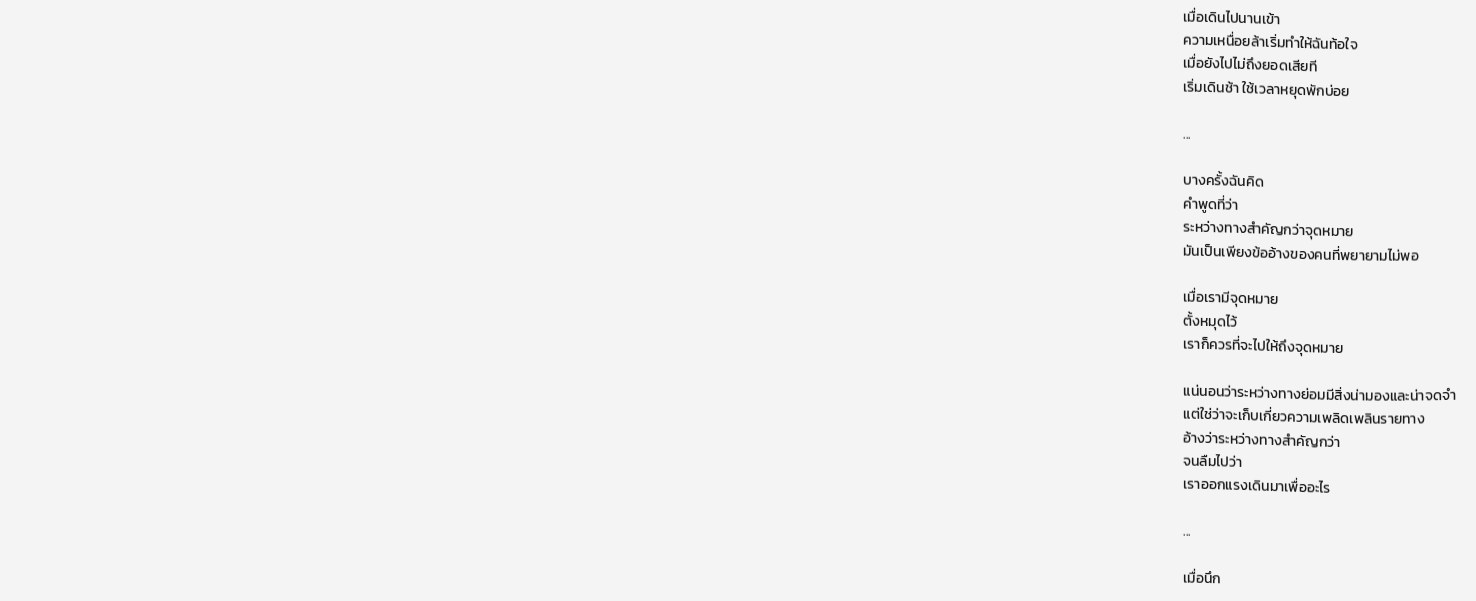เมื่อเดินไปนานเข้า
ความเหนื่อยล้าเริ่มทำให้ฉันท้อใจ
เมื่อยังไปไม่ถึงยอดเสียที
เริ่มเดินช้า ใช้เวลาหยุดพักบ่อย

...

บางครั้งฉันคิด
คำพูดที่ว่า
ระหว่างทางสำคัญกว่าจุดหมาย
มันเป็นเพียงข้ออ้างของคนที่พยายามไม่พอ

เมื่อเรามีจุดหมาย
ตั้งหมุดไว้
เราก็ควรที่จะไปให้ถึงจุดหมาย

แน่นอนว่าระหว่างทางย่อมมีสิ่งน่ามองและน่าจดจำ
แต่ใช่ว่าจะเก็บเกี่ยวความเพลิดเพลินรายทาง
อ้างว่าระหว่างทางสำคัญกว่า
จนลืมไปว่า
เราออกแรงเดินมาเพื่ออะไร

...

เมื่อนึก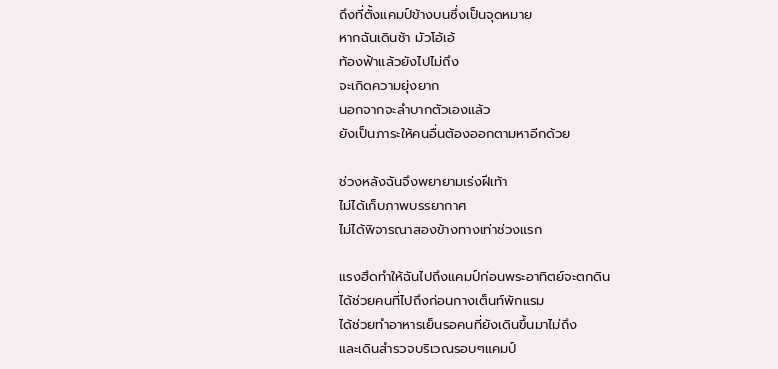ถึงที่ตั้งแคมป์ข้างบนซึ่งเป็นจุดหมาย
หากฉันเดินช้า มัวโอ้เอ้
ท้องฟ้าแล้วยังไปไม่ถึง
จะเกิดความยุ่งยาก
นอกจากจะลำบากตัวเองแล้ว
ยังเป็นภาระให้คนอื่นต้องออกตามหาอีกด้วย

ช่วงหลังฉันจึงพยายามเร่งฝีเท้า
ไม่ได้เก็บภาพบรรยากาศ
ไม่ได้พิจารณาสองข้างทางเท่าช่วงแรก

แรงฮึดทำให้ฉันไปถึงแคมป์ก่อนพระอาทิตย์จะตกดิน
ได้ช่วยคนที่ไปถึงก่อนกางเต็นท์พักแรม
ได้ช่วยทำอาหารเย็นรอคนที่ยังเดินขึ้นมาไม่ถึง
และเดินสำรวจบริเวณรอบๆแคมป์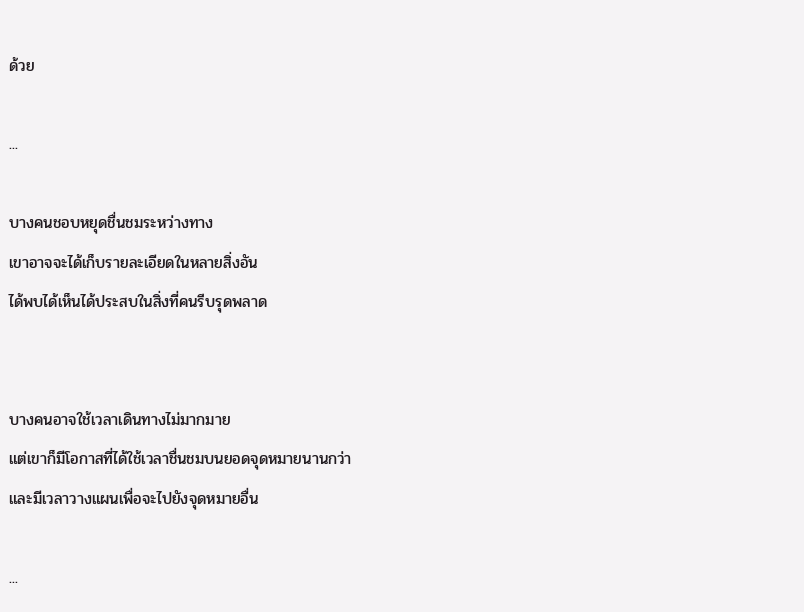ด้วย

...

บางคนชอบหยุดชื่นชมระหว่างทาง
เขาอาจจะได้เก็บรายละเอียดในหลายสิ่งอัน
ได้พบได้เห็นได้ประสบในสิ่งที่คนรีบรุดพลาด


บางคนอาจใช้เวลาเดินทางไม่มากมาย
แต่เขาก็มีโอกาสที่ได้ใช้เวลาชื่นชมบนยอดจุดหมายนานกว่า
และมีเวลาวางแผนเพื่อจะไปยังจุดหมายอื่น

...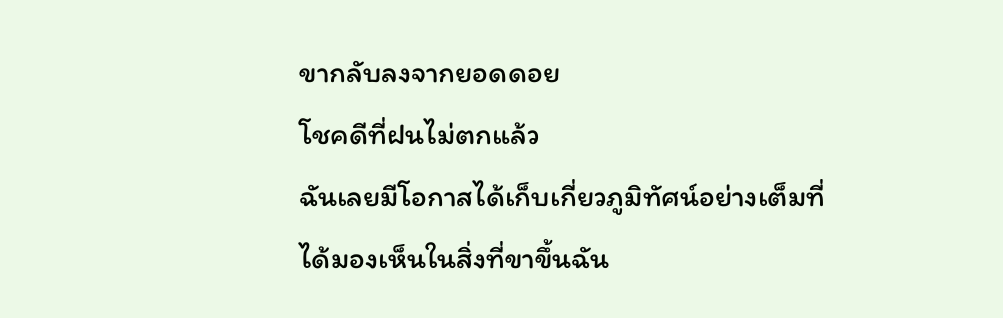ขากลับลงจากยอดดอย
โชคดีที่ฝนไม่ตกแล้ว
ฉันเลยมีโอกาสได้เก็บเกี่ยวภูมิทัศน์อย่างเต็มที่
ได้มองเห็นในสิ่งที่ขาขึ้นฉัน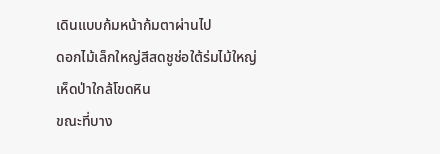เดินแบบก้มหน้าก้มตาผ่านไป
ดอกไม้เล็กใหญ่สีสดชูช่อใต้ร่มไม้ใหญ่
เห็ดป่าใกล้โขดหิน
ขณะที่บาง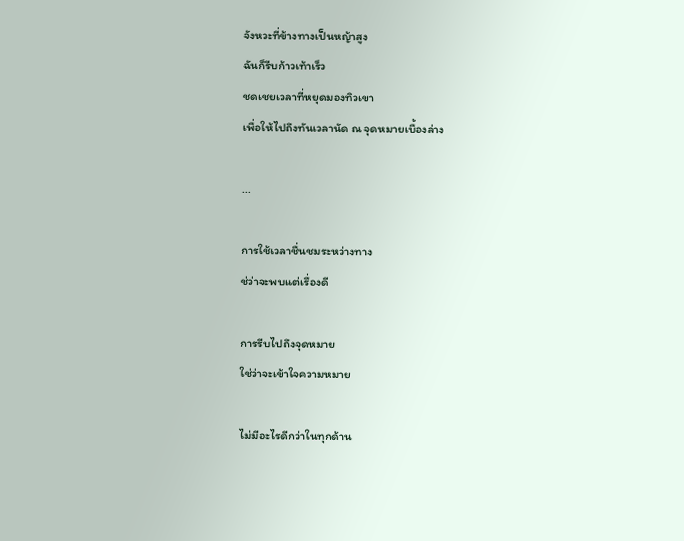จังหวะที่ข้างทางเป็นหญ้าสูง
ฉันก็รีบก้าวเท้าเร็ว
ชดเชยเวลาที่หยุดมองทิวเขา
เพื่อให้ไปถึงทันเวลานัด ณ จุดหมายเบื้องล่าง

...

การใช้เวลาชื่นชมระหว่างทาง
ช่ว่าจะพบแต่เรื่องดี

การรีบไปถึงจุดหมาย
ใช่ว่าจะเข้าใจความหมาย

ไม่มีอะไรดีกว่าในทุกด้าน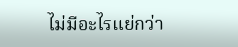ไม่มีอะไรแย่กว่า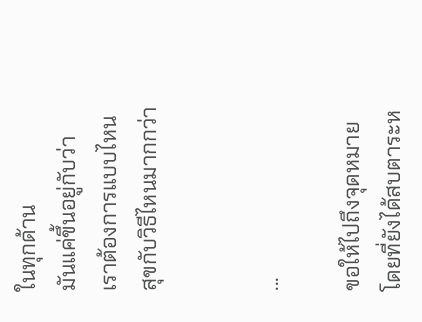ในทุกด้าน
มันแค่ขึ้นอยู่กับว่า
เราต้องการแบบไหน
สุขกับวิธีไหนมากกว่า


...

ขอให้ไปถึงจุดหมาย
โดยที่ยังได้สบตาระห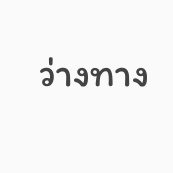ว่างทาง